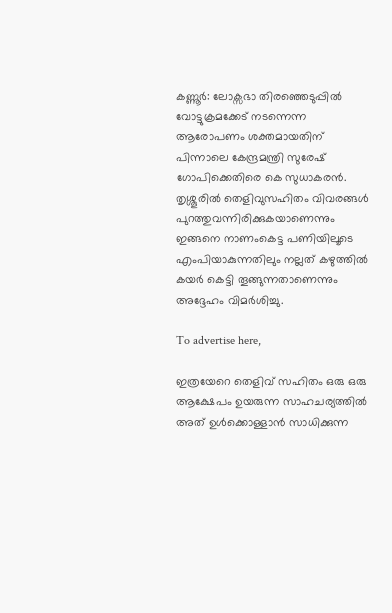കണ്ണൂർ: ലോക്സഭാ തിരഞ്ഞെടുപ്പിൽ വോട്ടുക്രമക്കേട് നടന്നെന്ന ആരോപണം ശക്തമായതിന് പിന്നാലെ കേന്ദ്രമന്ത്രി സുരേഷ് ഗോപിക്കെതിരെ കെ സുധാകരൻ. തൃശ്ശൂരിൽ തെളിവുസഹിതം വിവരങ്ങൾ പുറത്തുവന്നിരിക്കുകയാണെന്നും ഇങ്ങനെ നാണംകെട്ട പണിയിലൂടെ എംപിയാകുന്നതിലും നല്ലത് കഴുത്തിൽ കയർ കെട്ടി തൂങ്ങുന്നതാണെന്നും അദ്ദേഹം വിമർശിച്ചു.

To advertise here,

ഇത്രയേറെ തെളിവ് സഹിതം ഒരു ഒരു ആക്ഷേപം ഉയരുന്ന സാഹചര്യത്തിൽ അത് ഉൾക്കൊള്ളാൻ സാധിക്കുന്ന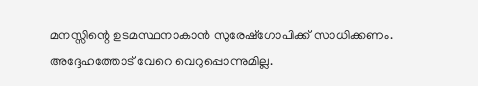മനസ്സിന്റെ ഉടമസ്ഥനാകാൻ സുരേഷ്ഗോപിക്ക് സാധിക്കണം. അദ്ദേഹത്തോട് വേറെ വെറുപ്പൊന്നുമില്ല.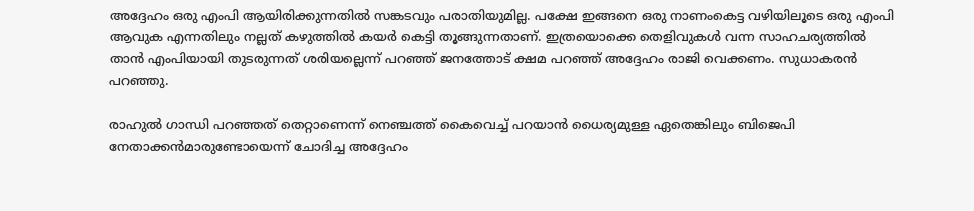അദ്ദേഹം ഒരു എംപി ആയിരിക്കുന്നതിൽ സങ്കടവും പരാതിയുമില്ല. പക്ഷേ ഇങ്ങനെ ഒരു നാണംകെട്ട വഴിയിലൂടെ ഒരു എംപി ആവുക എന്നതിലും നല്ലത് കഴുത്തിൽ കയർ കെട്ടി തൂങ്ങുന്നതാണ്. ഇത്രയൊക്കെ തെളിവുകൾ വന്ന സാഹചര്യത്തിൽ താൻ എംപിയായി തുടരുന്നത് ശരിയല്ലെന്ന് പറഞ്ഞ് ജനത്തോട് ക്ഷമ പറ‍ഞ്ഞ് അദ്ദേഹം രാജി വെക്കണം. സുധാകരൻ പറഞ്ഞു.

രാഹുൽ ഗാന്ധി പറഞ്ഞത് തെറ്റാണെന്ന് നെഞ്ചത്ത് കൈവെച്ച് പറയാൻ ധൈര്യമുള്ള ഏതെങ്കിലും ബിജെപി നേതാക്കൻമാരുണ്ടോയെന്ന് ചോദിച്ച അദ്ദേഹം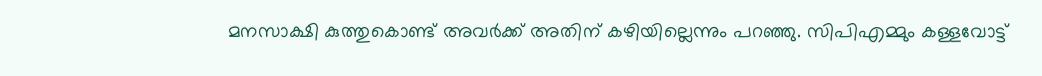മനസാക്ഷി കുത്തുകൊണ്ട് അവർക്ക് അതിന് കഴിയില്ലെന്നും പറഞ്ഞു. സിപിഎമ്മും കള്ളവോട്ട്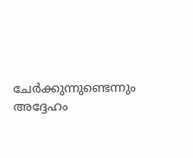ചേർക്കുന്നുണ്ടെന്നും അദ്ദേഹം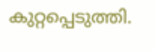കുറ്റപ്പെടുത്തി.